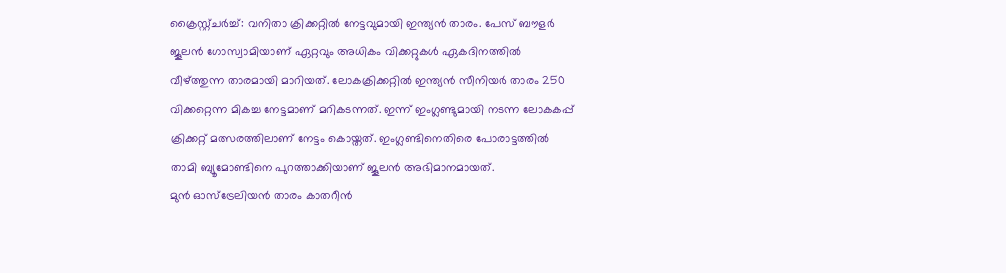ക്രൈസ്റ്റ്ചർച്ച്: വനിതാ ക്രിക്കറ്റിൽ നേട്ടവുമായി ഇന്ത്യൻ താരം. പേസ് ബൗളർ ജൂലൻ ഗോസ്വാമിയാണ് ഏറ്റവും അധികം വിക്കറ്റുകൾ ഏകദിനത്തിൽ വീഴ്ത്തുന്ന താരമായി മാറിയത്. ലോകക്രിക്കറ്റിൽ ഇന്ത്യൻ സീനിയർ താരം 250 വിക്കറ്റെന്ന മികച്ച നേട്ടമാണ് മറികടന്നത്. ഇന്ന് ഇംഗ്ലണ്ടുമായി നടന്ന ലോകകപ്പ് ക്രിക്കറ്റ് മത്സരത്തിലാണ് നേട്ടം കൊയ്തത്. ഇംഗ്ലണ്ടിനെതിരെ പോരാട്ടത്തിൽ താമി ബ്യൂമോണ്ടിനെ പുറത്താക്കിയാണ് ജൂലൻ അഭിമാനമായത്.
മുൻ ഓസ്ട്രേലിയൻ താരം കാതറീൻ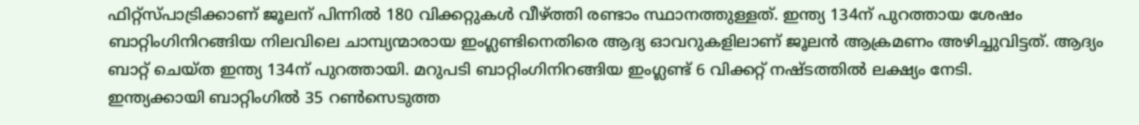ഫിറ്റ്സ്പാട്രിക്കാണ് ജൂലന് പിന്നിൽ 180 വിക്കറ്റുകൾ വീഴ്ത്തി രണ്ടാം സ്ഥാനത്തുള്ളത്. ഇന്ത്യ 134ന് പുറത്തായ ശേഷം ബാറ്റിംഗിനിറങ്ങിയ നിലവിലെ ചാമ്പ്യന്മാരായ ഇംഗ്ലണ്ടിനെതിരെ ആദ്യ ഓവറുകളിലാണ് ജൂലൻ ആക്രമണം അഴിച്ചുവിട്ടത്. ആദ്യം ബാറ്റ് ചെയ്ത ഇന്ത്യ 134ന് പുറത്തായി. മറുപടി ബാറ്റിംഗിനിറങ്ങിയ ഇംഗ്ലണ്ട് 6 വിക്കറ്റ് നഷ്ടത്തിൽ ലക്ഷ്യം നേടി.
ഇന്ത്യക്കായി ബാറ്റിംഗിൽ 35 റൺസെടുത്ത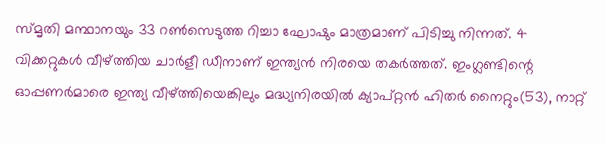സ്മൃതി മന്ഥാനയും 33 റൺസെടുത്ത റിച്ചാ ഘോഷും മാത്രമാണ് പിടിച്ചു നിന്നത്. 4 വിക്കറ്റുകൾ വീഴ്ത്തിയ ചാർളീ ഡീനാണ് ഇന്ത്യൻ നിരയെ തകർത്തത്. ഇംഗ്ലണ്ടിന്റെ ഓപ്പണർമാരെ ഇന്ത്യ വീഴ്ത്തിയെങ്കിലും മദ്ധ്യനിരയിൽ ക്യാപ്റ്റൻ ഹിതർ നൈറ്റും(53), നാറ്റ്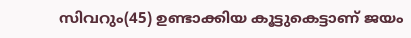സിവറും(45) ഉണ്ടാക്കിയ കൂട്ടുകെട്ടാണ് ജയം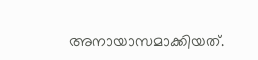അനായാസമാക്കിയത്.